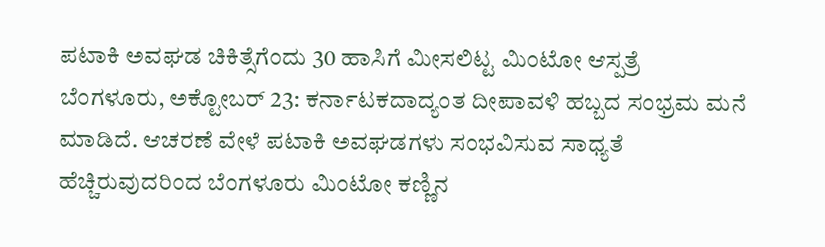ಪಟಾಕಿ ಅವಘಡ ಚಿಕಿತ್ಸೆಗೆಂದು 30 ಹಾಸಿಗೆ ಮೀಸಲಿಟ್ಟ ಮಿಂಟೋ ಆಸ್ಪತ್ರೆ
ಬೆಂಗಳೂರು, ಅಕ್ಟೋಬರ್ 23: ಕರ್ನಾಟಕದಾದ್ಯಂತ ದೀಪಾವಳಿ ಹಬ್ಬದ ಸಂಭ್ರಮ ಮನೆ ಮಾಡಿದೆ. ಆಚರಣೆ ವೇಳೆ ಪಟಾಕಿ ಅವಘಡಗಳು ಸಂಭವಿಸುವ ಸಾಧ್ಯತೆ ಹೆಚ್ಚಿರುವುದರಿಂದ ಬೆಂಗಳೂರು ಮಿಂಟೋ ಕಣ್ಣಿನ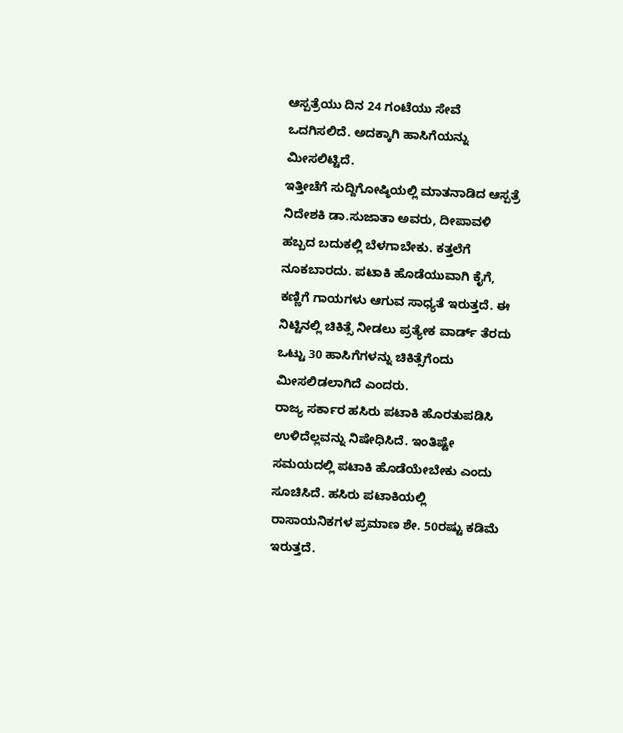ಆಸ್ಪತ್ರೆಯು ದಿನ 24 ಗಂಟೆಯು ಸೇವೆ ಒದಗಿಸಲಿದೆ. ಅದಕ್ಕಾಗಿ ಹಾಸಿಗೆಯನ್ನು ಮೀಸಲಿಟ್ಟಿದೆ.
ಇತ್ತೀಚೆಗೆ ಸುದ್ದಿಗೋಷ್ಠಿಯಲ್ಲಿ ಮಾತನಾಡಿದ ಆಸ್ಪತ್ರೆ ನಿದೇಶಕಿ ಡಾ.ಸುಜಾತಾ ಅವರು, ದೀಪಾವಳಿ ಹಬ್ಬದ ಬದುಕಲ್ಲಿ ಬೆಳಗಾಬೇಕು. ಕತ್ತಲೆಗೆ ನೂಕಬಾರದು. ಪಟಾಕಿ ಹೊಡೆಯುವಾಗಿ ಕೈಗೆ, ಕಣ್ಣಿಗೆ ಗಾಯಗಳು ಆಗುವ ಸಾಧ್ಯತೆ ಇರುತ್ತದೆ. ಈ ನಿಟ್ಟಿನಲ್ಲಿ ಚಿಕಿತ್ಸೆ ನೀಡಲು ಪ್ರತ್ಯೇಕ ವಾರ್ಡ್ ತೆರದು ಒಟ್ಟು 30 ಹಾಸಿಗೆಗಳನ್ನು ಚಿಕಿತ್ಸೆಗೆಂದು ಮೀಸಲಿಡಲಾಗಿದೆ ಎಂದರು.
ರಾಜ್ಯ ಸರ್ಕಾರ ಹಸಿರು ಪಟಾಕಿ ಹೊರತುಪಡಿಸಿ ಉಳಿದೆಲ್ಲವನ್ನು ನಿಷೇಧಿಸಿದೆ. ಇಂತಿಷ್ಟೇ ಸಮಯದಲ್ಲಿ ಪಟಾಕಿ ಹೊಡೆಯೇಬೇಕು ಎಂದು ಸೂಚಿಸಿದೆ. ಹಸಿರು ಪಟಾಕಿಯಲ್ಲಿ ರಾಸಾಯನಿಕಗಳ ಪ್ರಮಾಣ ಶೇ. 50ರಷ್ಟು ಕಡಿಮೆ ಇರುತ್ತದೆ.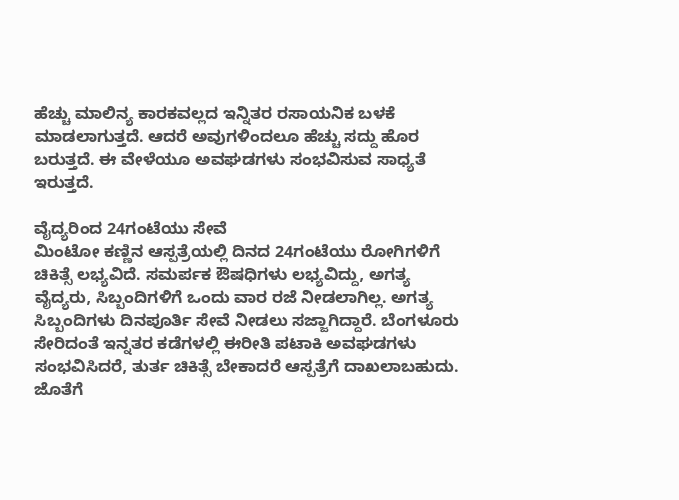ಹೆಚ್ಚು ಮಾಲಿನ್ಯ ಕಾರಕವಲ್ಲದ ಇನ್ನಿತರ ರಸಾಯನಿಕ ಬಳಕೆ ಮಾಡಲಾಗುತ್ತದೆ. ಆದರೆ ಅವುಗಳಿಂದಲೂ ಹೆಚ್ಚು ಸದ್ದು ಹೊರ ಬರುತ್ತದೆ. ಈ ವೇಳೆಯೂ ಅವಘಡಗಳು ಸಂಭವಿಸುವ ಸಾಧ್ಯತೆ ಇರುತ್ತದೆ.

ವೈದ್ಯರಿಂದ 24ಗಂಟೆಯು ಸೇವೆ
ಮಿಂಟೋ ಕಣ್ಣಿನ ಆಸ್ಪತ್ರೆಯಲ್ಲಿ ದಿನದ 24ಗಂಟೆಯು ರೋಗಿಗಳಿಗೆ ಚಿಕಿತ್ಸೆ ಲಭ್ಯವಿದೆ. ಸಮರ್ಪಕ ಔಷಧಿಗಳು ಲಭ್ಯವಿದ್ದು, ಅಗತ್ಯ ವೈದ್ಯರು, ಸಿಬ್ಬಂದಿಗಳಿಗೆ ಒಂದು ವಾರ ರಜೆ ನೀಡಲಾಗಿಲ್ಲ. ಅಗತ್ಯ ಸಿಬ್ಬಂದಿಗಳು ದಿನಪೂರ್ತಿ ಸೇವೆ ನೀಡಲು ಸಜ್ಜಾಗಿದ್ದಾರೆ. ಬೆಂಗಳೂರು ಸೇರಿದಂತೆ ಇನ್ನತರ ಕಡೆಗಳಲ್ಲಿ ಈರೀತಿ ಪಟಾಕಿ ಅವಘಡಗಳು ಸಂಭವಿಸಿದರೆ, ತುರ್ತ ಚಿಕಿತ್ಸೆ ಬೇಕಾದರೆ ಆಸ್ಪತ್ರೆಗೆ ದಾಖಲಾಬಹುದು. ಜೊತೆಗೆ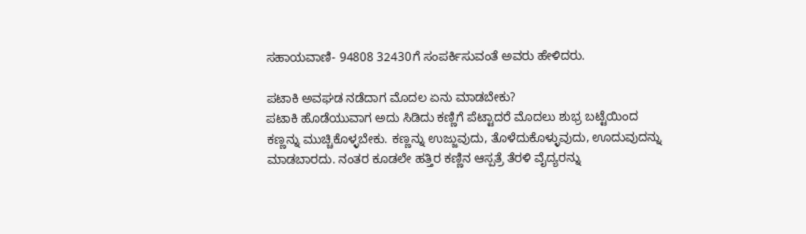ಸಹಾಯವಾಣಿ- 94808 32430ಗೆ ಸಂಪರ್ಕಿಸುವಂತೆ ಅವರು ಹೇಳಿದರು.

ಪಟಾಕಿ ಅವಘಡ ನಡೆದಾಗ ಮೊದಲ ಏನು ಮಾಡಬೇಕು?
ಪಟಾಕಿ ಹೊಡೆಯುವಾಗ ಅದು ಸಿಡಿದು ಕಣ್ಣಿಗೆ ಪೆಟ್ಟಾದರೆ ಮೊದಲು ಶುಭ್ರ ಬಟ್ಟೆಯಿಂದ ಕಣ್ಣನ್ನು ಮುಚ್ಚಿಕೊಳ್ಳಬೇಕು. ಕಣ್ಣನ್ನು ಉಜ್ಜುವುದು, ತೊಳೆದುಕೊಳ್ಳುವುದು, ಊದುವುದನ್ನು ಮಾಡಬಾರದು. ನಂತರ ಕೂಡಲೇ ಹತ್ತಿರ ಕಣ್ಣಿನ ಆಸ್ಪತ್ರೆ ತೆರಳಿ ವೈದ್ಯರನ್ನು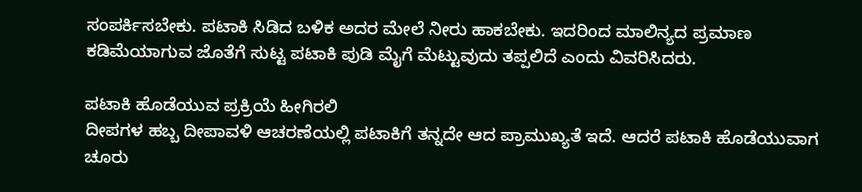ಸಂಪರ್ಕಿಸಬೇಕು. ಪಟಾಕಿ ಸಿಡಿದ ಬಳಿಕ ಅದರ ಮೇಲೆ ನೀರು ಹಾಕಬೇಕು. ಇದರಿಂದ ಮಾಲಿನ್ಯದ ಪ್ರಮಾಣ ಕಡಿಮೆಯಾಗುವ ಜೊತೆಗೆ ಸುಟ್ಟ ಪಟಾಕಿ ಪುಡಿ ಮೈಗೆ ಮೆಟ್ಟುವುದು ತಪ್ಪಲಿದೆ ಎಂದು ವಿವರಿಸಿದರು.

ಪಟಾಕಿ ಹೊಡೆಯುವ ಪ್ರಕ್ರಿಯೆ ಹೀಗಿರಲಿ
ದೀಪಗಳ ಹಬ್ಬ ದೀಪಾವಳಿ ಆಚರಣೆಯಲ್ಲಿ ಪಟಾಕಿಗೆ ತನ್ನದೇ ಆದ ಪ್ರಾಮುಖ್ಯತೆ ಇದೆ. ಆದರೆ ಪಟಾಕಿ ಹೊಡೆಯುವಾಗ ಚೂರು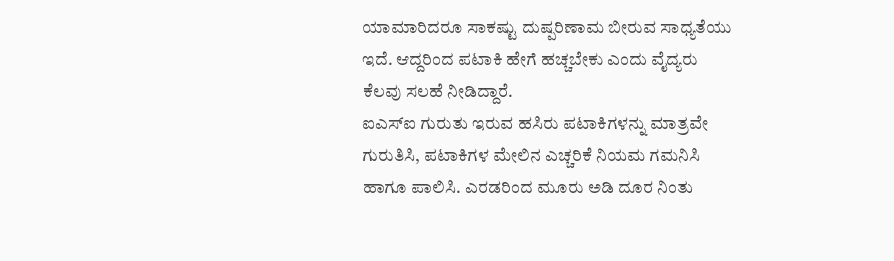ಯಾಮಾರಿದರೂ ಸಾಕಷ್ಟು ದುಷ್ಪರಿಣಾಮ ಬೀರುವ ಸಾಧ್ಯತೆಯು ಇದೆ. ಆದ್ದರಿಂದ ಪಟಾಕಿ ಹೇಗೆ ಹಚ್ಚಬೇಕು ಎಂದು ವೈದ್ಯರು ಕೆಲವು ಸಲಹೆ ನೀಡಿದ್ದಾರೆ.
ಐಎಸ್ಐ ಗುರುತು ಇರುವ ಹಸಿರು ಪಟಾಕಿಗಳನ್ನು ಮಾತ್ರವೇ ಗುರುತಿಸಿ, ಪಟಾಕಿಗಳ ಮೇಲಿನ ಎಚ್ಚರಿಕೆ ನಿಯಮ ಗಮನಿಸಿ ಹಾಗೂ ಪಾಲಿಸಿ. ಎರಡರಿಂದ ಮೂರು ಅಡಿ ದೂರ ನಿಂತು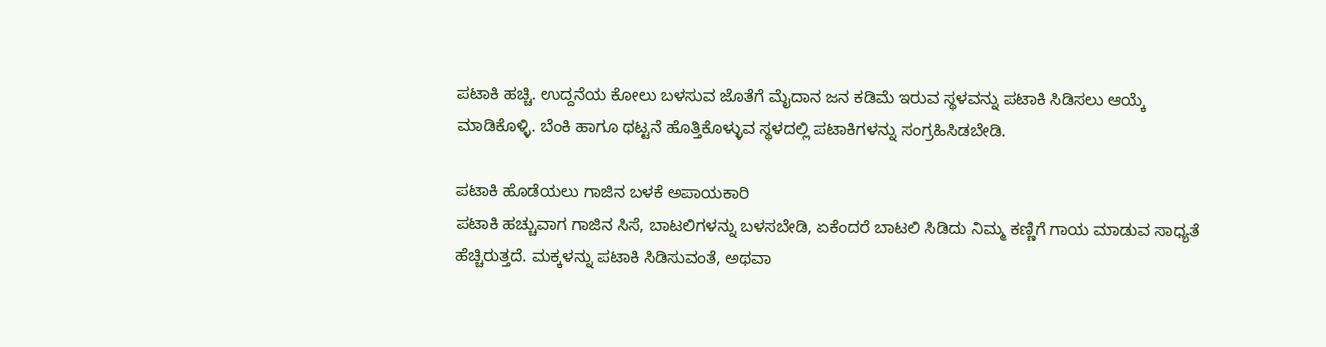ಪಟಾಕಿ ಹಚ್ಚಿ. ಉದ್ದನೆಯ ಕೋಲು ಬಳಸುವ ಜೊತೆಗೆ ಮೈದಾನ ಜನ ಕಡಿಮೆ ಇರುವ ಸ್ಥಳವನ್ನು ಪಟಾಕಿ ಸಿಡಿಸಲು ಆಯ್ಕೆ ಮಾಡಿಕೊಳ್ಳಿ. ಬೆಂಕಿ ಹಾಗೂ ಥಟ್ಟನೆ ಹೊತ್ತಿಕೊಳ್ಳುವ ಸ್ಥಳದಲ್ಲಿ ಪಟಾಕಿಗಳನ್ನು ಸಂಗ್ರಹಿಸಿಡಬೇಡಿ.

ಪಟಾಕಿ ಹೊಡೆಯಲು ಗಾಜಿನ ಬಳಕೆ ಅಪಾಯಕಾರಿ
ಪಟಾಕಿ ಹಚ್ಚುವಾಗ ಗಾಜಿನ ಸಿಸೆ, ಬಾಟಲಿಗಳನ್ನು ಬಳಸಬೇಡಿ, ಏಕೆಂದರೆ ಬಾಟಲಿ ಸಿಡಿದು ನಿಮ್ಮ ಕಣ್ಣಿಗೆ ಗಾಯ ಮಾಡುವ ಸಾಧ್ಯತೆ ಹೆಚ್ಚಿರುತ್ತದೆ. ಮಕ್ಕಳನ್ನು ಪಟಾಕಿ ಸಿಡಿಸುವಂತೆ, ಅಥವಾ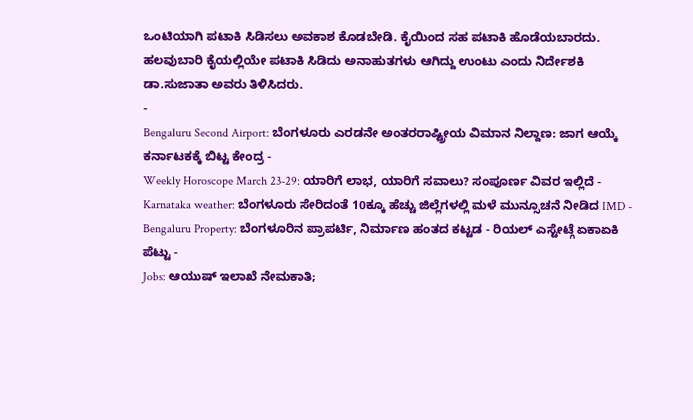ಒಂಟಿಯಾಗಿ ಪಟಾಕಿ ಸಿಡಿಸಲು ಅವಕಾಶ ಕೊಡಬೇಡಿ. ಕೈಯಿಂದ ಸಹ ಪಟಾಕಿ ಹೊಡೆಯಬಾರದು. ಹಲವುಬಾರಿ ಕೈಯಲ್ಲಿಯೇ ಪಟಾಕಿ ಸಿಡಿದು ಅನಾಹುತಗಳು ಆಗಿದ್ದು ಉಂಟು ಎಂದು ನಿರ್ದೇಶಕಿ ಡಾ.ಸುಜಾತಾ ಅವರು ತಿಳಿಸಿದರು.
-
Bengaluru Second Airport: ಬೆಂಗಳೂರು ಎರಡನೇ ಅಂತರರಾಷ್ಟ್ರೀಯ ವಿಮಾನ ನಿಲ್ದಾಣ: ಜಾಗ ಆಯ್ಕೆ ಕರ್ನಾಟಕಕ್ಕೆ ಬಿಟ್ಟ ಕೇಂದ್ರ -
Weekly Horoscope March 23-29: ಯಾರಿಗೆ ಲಾಭ, ಯಾರಿಗೆ ಸವಾಲು? ಸಂಪೂರ್ಣ ವಿವರ ಇಲ್ಲಿದೆ -
Karnataka weather: ಬೆಂಗಳೂರು ಸೇರಿದಂತೆ 10ಕ್ಕೂ ಹೆಚ್ಚು ಜಿಲ್ಲೆಗಳಲ್ಲಿ ಮಳೆ ಮುನ್ಸೂಚನೆ ನೀಡಿದ IMD -
Bengaluru Property: ಬೆಂಗಳೂರಿನ ಪ್ರಾಪರ್ಟಿ, ನಿರ್ಮಾಣ ಹಂತದ ಕಟ್ಟಡ - ರಿಯಲ್ ಎಸ್ಟೇಟ್ಗೆ ಏಕಾಏಕಿ ಪೆಟ್ಟು -
Jobs: ಆಯುಷ್ ಇಲಾಖೆ ನೇಮಕಾತಿ;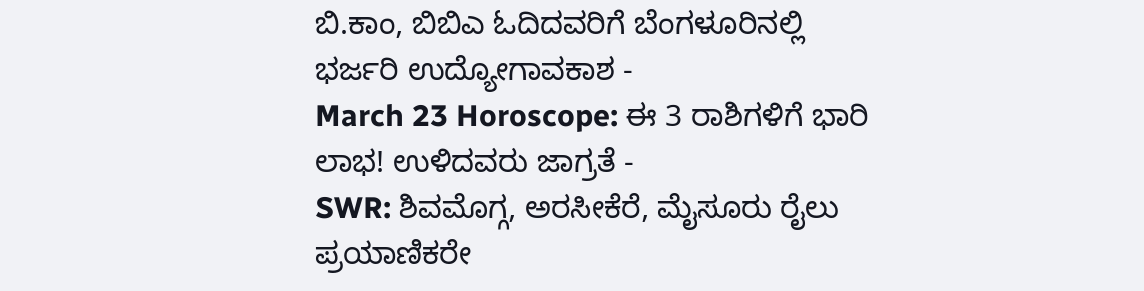ಬಿ.ಕಾಂ, ಬಿಬಿಎ ಓದಿದವರಿಗೆ ಬೆಂಗಳೂರಿನಲ್ಲಿ ಭರ್ಜರಿ ಉದ್ಯೋಗಾವಕಾಶ -
March 23 Horoscope: ಈ 3 ರಾಶಿಗಳಿಗೆ ಭಾರಿ ಲಾಭ! ಉಳಿದವರು ಜಾಗ್ರತೆ -
SWR: ಶಿವಮೊಗ್ಗ, ಅರಸೀಕೆರೆ, ಮೈಸೂರು ರೈಲು ಪ್ರಯಾಣಿಕರೇ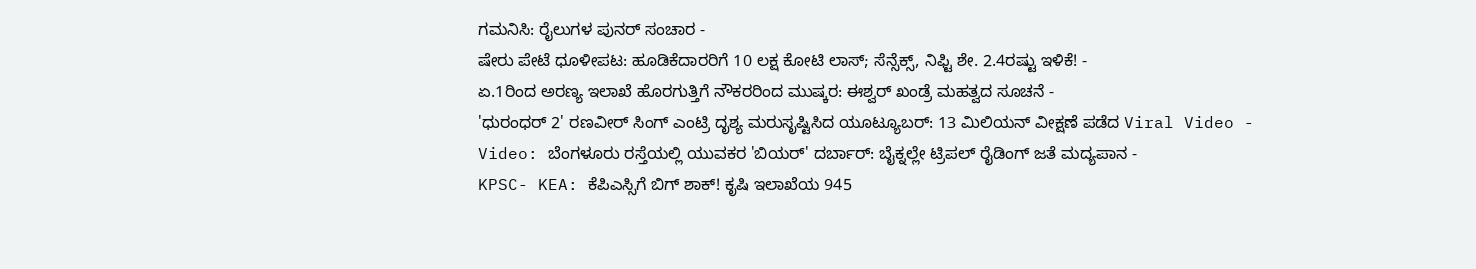ಗಮನಿಸಿ: ರೈಲುಗಳ ಪುನರ್ ಸಂಚಾರ -
ಷೇರು ಪೇಟೆ ಧೂಳೀಪಟ: ಹೂಡಿಕೆದಾರರಿಗೆ 10 ಲಕ್ಷ ಕೋಟಿ ಲಾಸ್; ಸೆನ್ಸೆಕ್ಸ್, ನಿಫ್ಟಿ ಶೇ. 2.4ರಷ್ಟು ಇಳಿಕೆ! -
ಏ.1ರಿಂದ ಅರಣ್ಯ ಇಲಾಖೆ ಹೊರಗುತ್ತಿಗೆ ನೌಕರರಿಂದ ಮುಷ್ಕರ: ಈಶ್ವರ್ ಖಂಡ್ರೆ ಮಹತ್ವದ ಸೂಚನೆ -
'ಧುರಂಧರ್ 2' ರಣವೀರ್ ಸಿಂಗ್ ಎಂಟ್ರಿ ದೃಶ್ಯ ಮರುಸೃಷ್ಟಿಸಿದ ಯೂಟ್ಯೂಬರ್: 13 ಮಿಲಿಯನ್ ವೀಕ್ಷಣೆ ಪಡೆದ Viral Video -
Video: ಬೆಂಗಳೂರು ರಸ್ತೆಯಲ್ಲಿ ಯುವಕರ 'ಬಿಯರ್' ದರ್ಬಾರ್: ಬೈಕ್ನಲ್ಲೇ ಟ್ರಿಪಲ್ ರೈಡಿಂಗ್ ಜತೆ ಮದ್ಯಪಾನ -
KPSC- KEA: ಕೆಪಿಎಸ್ಸಿಗೆ ಬಿಗ್ ಶಾಕ್! ಕೃಷಿ ಇಲಾಖೆಯ 945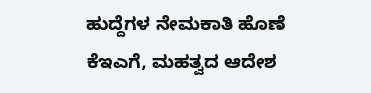ಹುದ್ದೆಗಳ ನೇಮಕಾತಿ ಹೊಣೆ ಕೆಇಎಗೆ, ಮಹತ್ವದ ಆದೇಶ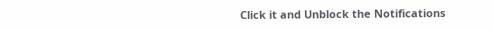Click it and Unblock the Notifications